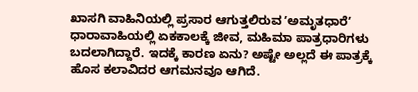ಖಾಸಗಿ ವಾಹಿನಿಯಲ್ಲಿ ಪ್ರಸಾರ ಆಗುತ್ತಲಿರುವ ʼಅಮೃತಧಾರೆʼ ಧಾರಾವಾಹಿಯಲ್ಲಿ ಏಕಕಾಲಕ್ಕೆ ಜೀವ, ಮಹಿಮಾ ಪಾತ್ರಧಾರಿಗಳು ಬದಲಾಗಿದ್ದಾರೆ. ಇದಕ್ಕೆ ಕಾರಣ ಏನು? ಅಷ್ಟೇ ಅಲ್ಲದೆ ಈ ಪಾತ್ರಕ್ಕೆ ಹೊಸ ಕಲಾವಿದರ ಆಗಮನವೂ ಆಗಿದೆ.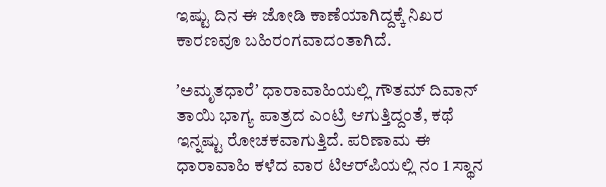ಇಷ್ಟು ದಿನ ಈ ಜೋಡಿ ಕಾಣೆಯಾಗಿದ್ದಕ್ಕೆ ನಿಖರ ಕಾರಣವೂ ಬಹಿರಂಗವಾದಂತಾಗಿದೆ.

ʼಅಮೃತಧಾರೆʼ ಧಾರಾವಾಹಿಯಲ್ಲಿ ಗೌತಮ್‌ ದಿವಾನ್‌ ತಾಯಿ ಭಾಗ್ಯ ಪಾತ್ರದ ಎಂಟ್ರಿ ಆಗುತ್ತಿದ್ದಂತೆ, ಕಥೆ ಇನ್ನಷ್ಟು ರೋಚಕವಾಗುತ್ತಿದೆ. ಪರಿಣಾಮ ಈ ಧಾರಾವಾಹಿ ಕಳೆದ ವಾರ ಟಿಆರ್‌ಪಿಯಲ್ಲಿ ನಂ 1 ಸ್ಥಾನ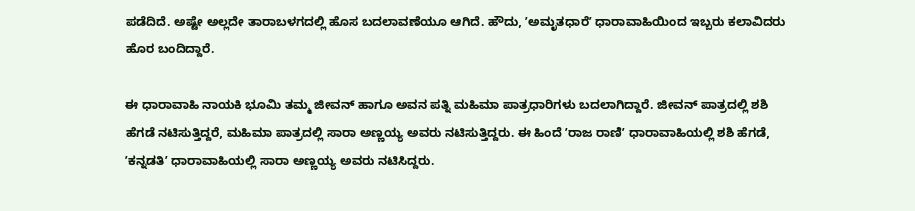ಪಡೆದಿದೆ. ಅಷ್ಟೇ ಅಲ್ಲದೇ ತಾರಾಬಳಗದಲ್ಲಿ ಹೊಸ ಬದಲಾವಣೆಯೂ ಆಗಿದೆ. ಹೌದು, ʼಅಮೃತಧಾರೆʼ ಧಾರಾವಾಹಿಯಿಂದ ಇಬ್ಬರು ಕಲಾವಿದರು ಹೊರ ಬಂದಿದ್ದಾರೆ.

ಈ ಧಾರಾವಾಹಿ ನಾಯಕಿ ಭೂಮಿ ತಮ್ಮ ಜೀವನ್‌ ಹಾಗೂ ಅವನ ಪತ್ನಿ ಮಹಿಮಾ ಪಾತ್ರಧಾರಿಗಳು ಬದಲಾಗಿದ್ದಾರೆ. ಜೀವನ್‌ ಪಾತ್ರದಲ್ಲಿ ಶಶಿ ಹೆಗಡೆ ನಟಿಸುತ್ತಿದ್ದರೆ, ಮಹಿಮಾ ಪಾತ್ರದಲ್ಲಿ ಸಾರಾ ಅಣ್ಣಯ್ಯ ಅವರು ನಟಿಸುತ್ತಿದ್ದರು. ಈ ಹಿಂದೆ ʼರಾಜ ರಾಣಿʼ ಧಾರಾವಾಹಿಯಲ್ಲಿ ಶಶಿ ಹೆಗಡೆ, ʼಕನ್ನಡತಿʼ ಧಾರಾವಾಹಿಯಲ್ಲಿ ಸಾರಾ ಅಣ್ಣಯ್ಯ ಅವರು ನಟಿಸಿದ್ದರು.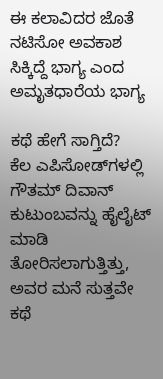ಈ ಕಲಾವಿದರ ಜೊತೆ ನಟಿಸೋ ಅವಕಾಶ ಸಿಕ್ಕಿದ್ದೆ ಭಾಗ್ಯ ಎಂದ ಅಮೃತಧಾರೆಯ ಭಾಗ್ಯ

ಕಥೆ ಹೇಗೆ ಸಾಗ್ತಿದೆ?
ಕೆಲ ಎಪಿಸೋಡ್‌ಗಳಲ್ಲಿ ಗೌತಮ್‌ ದಿವಾನ್‌ ಕುಟುಂಬವನ್ನು ಹೈಲೈಟ್‌ ಮಾಡಿ ತೋರಿಸಲಾಗುತ್ತಿತ್ತು, ಅವರ ಮನೆ ಸುತ್ತವೇ ಕಥೆ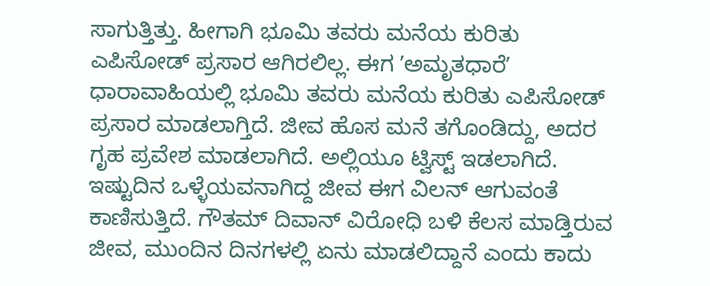ಸಾಗುತ್ತಿತ್ತು. ಹೀಗಾಗಿ ಭೂಮಿ ತವರು ಮನೆಯ ಕುರಿತು ಎಪಿಸೋಡ್‌ ಪ್ರಸಾರ ಆಗಿರಲಿಲ್ಲ. ಈಗ ʼಅಮೃತಧಾರೆʼ ಧಾರಾವಾಹಿಯಲ್ಲಿ ಭೂಮಿ ತವರು ಮನೆಯ ಕುರಿತು ಎಪಿಸೋಡ್‌ ಪ್ರಸಾರ ಮಾಡಲಾಗ್ತಿದೆ. ಜೀವ ಹೊಸ ಮನೆ ತಗೊಂಡಿದ್ದು, ಅದರ ಗೃಹ ಪ್ರವೇಶ ಮಾಡಲಾಗಿದೆ. ಅಲ್ಲಿಯೂ ಟ್ವಿಸ್ಟ್‌ ಇಡಲಾಗಿದೆ. ಇಷ್ಟುದಿನ ಒಳ್ಳೆಯವನಾಗಿದ್ದ ಜೀವ ಈಗ ವಿಲನ್‌ ಆಗುವಂತೆ ಕಾಣಿಸುತ್ತಿದೆ. ಗೌತಮ್‌ ದಿವಾನ್‌ ವಿರೋಧಿ ಬಳಿ ಕೆಲಸ ಮಾಡ್ತಿರುವ ಜೀವ, ಮುಂದಿನ ದಿನಗಳಲ್ಲಿ ಏನು ಮಾಡಲಿದ್ದಾನೆ ಎಂದು ಕಾದು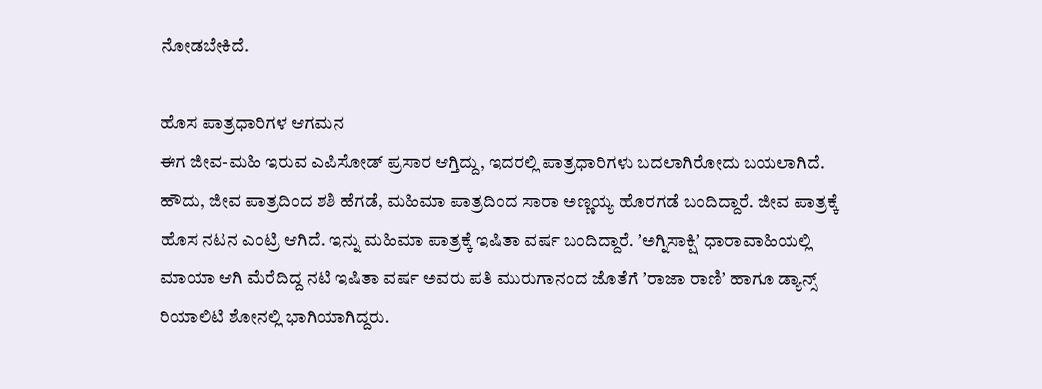ನೋಡಬೇಕಿದೆ.

ಹೊಸ ಪಾತ್ರಧಾರಿಗಳ ಆಗಮನ
ಈಗ ಜೀವ-ಮಹಿ ಇರುವ ಎಪಿಸೋಡ್‌ ಪ್ರಸಾರ ಆಗ್ತಿದ್ದು, ಇದರಲ್ಲಿ ಪಾತ್ರಧಾರಿಗಳು ಬದಲಾಗಿರೋದು ಬಯಲಾಗಿದೆ. ಹೌದು, ಜೀವ ಪಾತ್ರದಿಂದ ಶಶಿ ಹೆಗಡೆ, ಮಹಿಮಾ ಪಾತ್ರದಿಂದ ಸಾರಾ ಅಣ್ಣಯ್ಯ ಹೊರಗಡೆ ಬಂದಿದ್ದಾರೆ. ಜೀವ ಪಾತ್ರಕ್ಕೆ ಹೊಸ ನಟನ ಎಂಟ್ರಿ ಆಗಿದೆ. ಇನ್ನು ಮಹಿಮಾ ಪಾತ್ರಕ್ಕೆ ಇಷಿತಾ ವರ್ಷ ಬಂದಿದ್ದಾರೆ. ʼಅಗ್ನಿಸಾಕ್ಷಿʼ ಧಾರಾವಾಹಿಯಲ್ಲಿ ಮಾಯಾ ಆಗಿ ಮೆರೆದಿದ್ದ ನಟಿ ಇಷಿತಾ ವರ್ಷ ಅವರು ಪತಿ ಮುರುಗಾನಂದ ಜೊತೆಗೆ ʼರಾಜಾ ರಾಣಿʼ ಹಾಗೂ ಡ್ಯಾನ್ಸ್‌ ರಿಯಾಲಿಟಿ ಶೋನಲ್ಲಿ ಭಾಗಿಯಾಗಿದ್ದರು.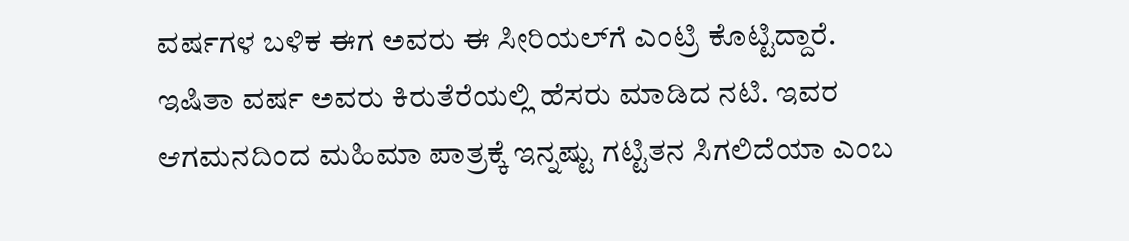ವರ್ಷಗಳ ಬಳಿಕ ಈಗ ಅವರು ಈ ಸೀರಿಯಲ್‌ಗೆ ಎಂಟ್ರಿ ಕೊಟ್ಟಿದ್ದಾರೆ. ಇಷಿತಾ ವರ್ಷ ಅವರು ಕಿರುತೆರೆಯಲ್ಲಿ ಹೆಸರು ಮಾಡಿದ ನಟಿ. ಇವರ ಆಗಮನದಿಂದ ಮಹಿಮಾ ಪಾತ್ರಕ್ಕೆ ಇನ್ನಷ್ಟು ಗಟ್ಟಿತನ ಸಿಗಲಿದೆಯಾ ಎಂಬ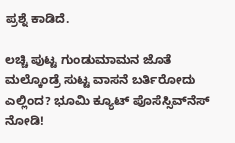ಪ್ರಶ್ನೆ ಕಾಡಿದೆ.

ಲಚ್ಚಿ ಪುಟ್ಟ ಗುಂಡುಮಾಮನ ಜೊತೆ ಮಲ್ಕೊಂಡ್ರೆ ಸುಟ್ಟ ವಾಸನೆ ಬರ್ತಿರೋದು ಎಲ್ಲಿಂದ? ಭೂಮಿ ಕ್ಯೂಟ್‌ ಪೊಸೆಸ್ಸಿವ್‌ನೆಸ್‌ ನೋಡಿ!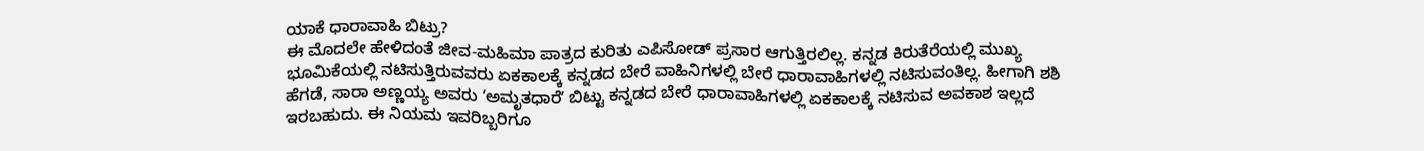ಯಾಕೆ ಧಾರಾವಾಹಿ ಬಿಟ್ರು?
ಈ ಮೊದಲೇ ಹೇಳಿದಂತೆ ಜೀವ-ಮಹಿಮಾ ಪಾತ್ರದ ಕುರಿತು ಎಪಿಸೋಡ್‌ ಪ್ರಸಾರ ಆಗುತ್ತಿರಲಿಲ್ಲ. ಕನ್ನಡ ಕಿರುತೆರೆಯಲ್ಲಿ ಮುಖ್ಯ ಭೂಮಿಕೆಯಲ್ಲಿ ನಟಿಸುತ್ತಿರುವವರು ಏಕಕಾಲಕ್ಕೆ ಕನ್ನಡದ ಬೇರೆ ವಾಹಿನಿಗಳಲ್ಲಿ ಬೇರೆ ಧಾರಾವಾಹಿಗಳಲ್ಲಿ ನಟಿಸುವಂತಿಲ್ಲ. ಹೀಗಾಗಿ ಶಶಿ ಹೆಗಡೆ, ಸಾರಾ ಅಣ್ಣಯ್ಯ ಅವರು ʼಅಮೃತಧಾರೆʼ ಬಿಟ್ಟು ಕನ್ನಡದ ಬೇರೆ ಧಾರಾವಾಹಿಗಳಲ್ಲಿ ಏಕಕಾಲಕ್ಕೆ ನಟಿಸುವ ಅವಕಾಶ ಇಲ್ಲದೆ ಇರಬಹುದು. ಈ ನಿಯಮ ಇವರಿಬ್ಬರಿಗೂ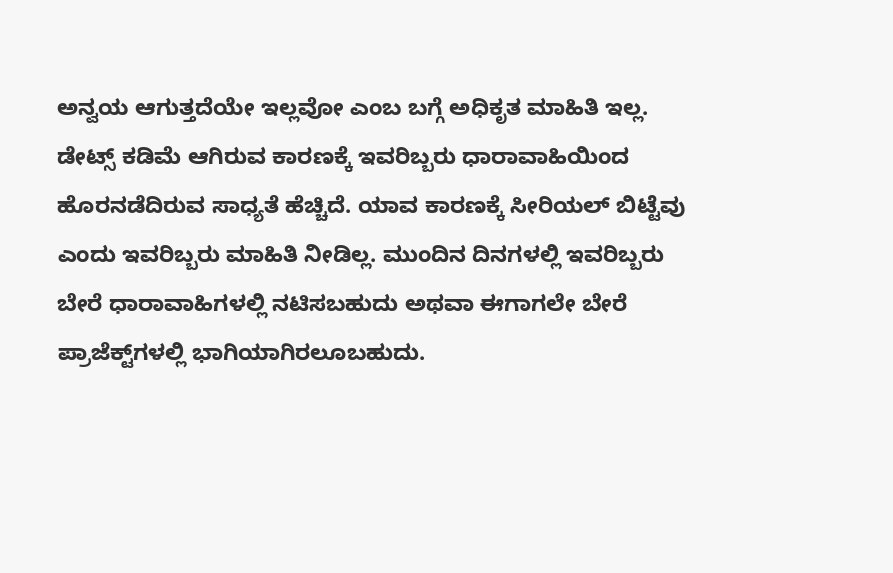ಅನ್ವಯ ಆಗುತ್ತದೆಯೇ ಇಲ್ಲವೋ ಎಂಬ ಬಗ್ಗೆ ಅಧಿಕೃತ ಮಾಹಿತಿ ಇಲ್ಲ. ಡೇಟ್ಸ್‌ ಕಡಿಮೆ ಆಗಿರುವ ಕಾರಣಕ್ಕೆ ಇವರಿಬ್ಬರು ಧಾರಾವಾಹಿಯಿಂದ ಹೊರನಡೆದಿರುವ ಸಾಧ್ಯತೆ ಹೆಚ್ಚಿದೆ. ಯಾವ ಕಾರಣಕ್ಕೆ ಸೀರಿಯಲ್‌ ಬಿಟ್ಟೆವು ಎಂದು ಇವರಿಬ್ಬರು ಮಾಹಿತಿ ನೀಡಿಲ್ಲ. ಮುಂದಿನ ದಿನಗಳಲ್ಲಿ ಇವರಿಬ್ಬರು ಬೇರೆ ಧಾರಾವಾಹಿಗಳಲ್ಲಿ ನಟಿಸಬಹುದು ಅಥವಾ ಈಗಾಗಲೇ ಬೇರೆ ಪ್ರಾಜೆಕ್ಟ್‌ಗಳಲ್ಲಿ ಭಾಗಿಯಾಗಿರಲೂಬಹುದು.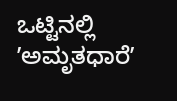ಒಟ್ಟಿನಲ್ಲಿ ʼಅಮೃತಧಾರೆʼ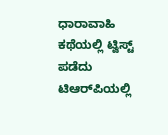ಧಾರಾವಾಹಿ ಕಥೆಯಲ್ಲಿ ಟ್ವಿಸ್ಟ್‌ ಪಡೆದು ಟಿಆರ್‌ಪಿಯಲ್ಲಿ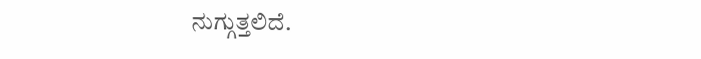ನುಗ್ಗುತ್ತಲಿದೆ.